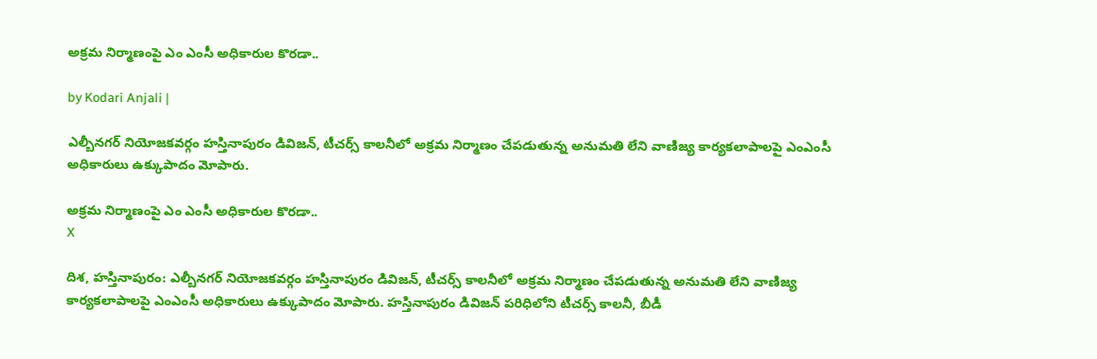అక్రమ నిర్మాణంపై ఎం ఎంసీ అధికారుల కొరడా..

by Kodari Anjali |

ఎల్బీనగర్ నియోజకవర్గం హస్తినాపురం డివిజన్, టీచర్స్ కాలనీలో అక్రమ నిర్మాణం చేపడుతున్న అనుమతి లేని వాణిజ్య కార్యకలాపాలపై ఎంఎంసీ అధికారులు ఉక్కుపాదం మోపారు.

అక్రమ నిర్మాణంపై ఎం ఎంసీ అధికారుల కొరడా..
X

దిశ, హస్తినాపురం: ఎల్బీనగర్ నియోజకవర్గం హస్తినాపురం డివిజన్, టీచర్స్ కాలనీలో అక్రమ నిర్మాణం చేపడుతున్న అనుమతి లేని వాణిజ్య కార్యకలాపాలపై ఎంఎంసీ అధికారులు ఉక్కుపాదం మోపారు. హస్తినాపురం డివిజన్ పరిధిలోని టీచర్స్ కాలనీ, బీడీ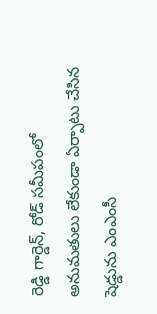రెడ్డి గార్డెన్, రోడ్ సమీపంలో అనుమతులు లేకుండా ఏర్పాటు చేసిన షెడ్డును ఎంఎంసీ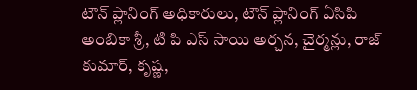టౌన్ ప్లానింగ్ అధికారులు, టౌన్ ప్లానింగ్ ఏసిపి అంబికా శ్రీ, టి పి ఎస్ సాయి అర్చన, చైర్మన్లు, రాజ్ కుమార్, కృష్ణ,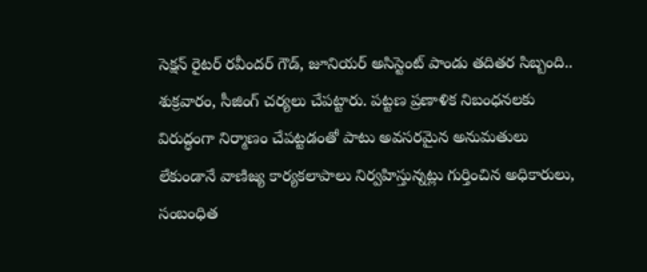సెక్షన్ రైటర్ రవీందర్ గౌడ్, జూనియర్ అసిస్టెంట్ పాండు తదితర సిబ్బంది.. శుక్రవారం, సీజింగ్ చర్యలు చేపట్టారు. పట్టణ ప్రణాళిక నిబంధనలకు విరుద్ధంగా నిర్మాణం చేపట్టడంతో పాటు అవసరమైన అనుమతులు లేకుండానే వాణిజ్య కార్యకలాపాలు నిర్వహిస్తున్నట్లు గుర్తించిన అధికారులు, సంబంధిత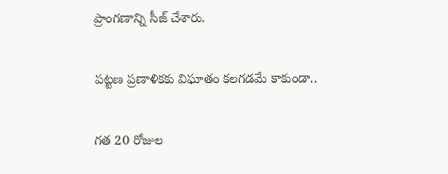ప్రాంగణాన్ని సీజ్ చేశారు.

పట్టణ ప్రణాళికకు విఘాతం కలగడమే కాకుండా..

గత 20 రోజుల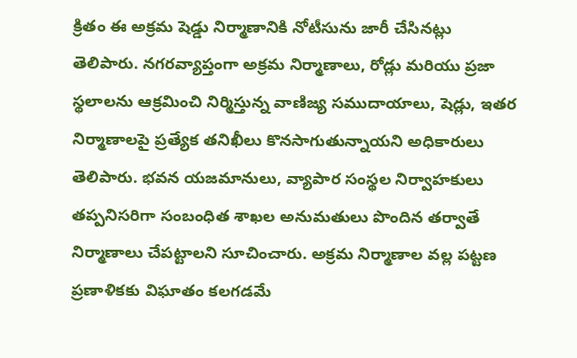క్రితం ఈ అక్రమ షెడ్డు నిర్మాణానికి నోటీసును జారీ చేసినట్లు తెలిపారు. నగరవ్యాప్తంగా అక్రమ నిర్మాణాలు, రోడ్లు మరియు ప్రజా స్థలాలను ఆక్రమించి నిర్మిస్తున్న వాణిజ్య సముదాయాలు, షెడ్లు, ఇతర నిర్మాణాలపై ప్రత్యేక తనిఖీలు కొనసాగుతున్నాయని అధికారులు తెలిపారు. భవన యజమానులు, వ్యాపార సంస్థల నిర్వాహకులు తప్పనిసరిగా సంబంధిత శాఖల అనుమతులు పొందిన తర్వాతే నిర్మాణాలు చేపట్టాలని సూచించారు. అక్రమ నిర్మాణాల వల్ల పట్టణ ప్రణాళికకు విఘాతం కలగడమే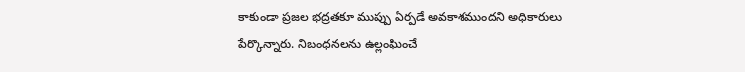కాకుండా ప్రజల భద్రతకూ ముప్పు ఏర్పడే అవకాశముందని అధికారులు పేర్కొన్నారు. నిబంధనలను ఉల్లంఘించే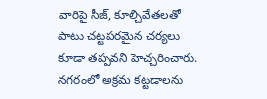వారిపై సీజ్, కూల్చివేతలతో పాటు చట్టపరమైన చర్యలు కూడా తప్పవని హెచ్చరించారు. నగరంలో అక్రమ కట్టడాలను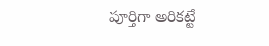పూర్తిగా అరికట్టే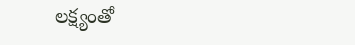లక్ష్యంతో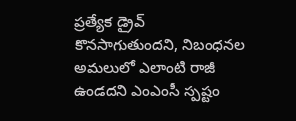ప్రత్యేక డ్రైవ్ కొనసాగుతుందని, నిబంధనల అమలులో ఎలాంటి రాజీ ఉండదని ఎంఎంసీ స్పష్టం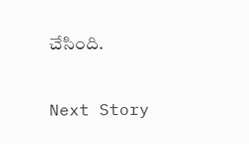చేసింది.

Next Story